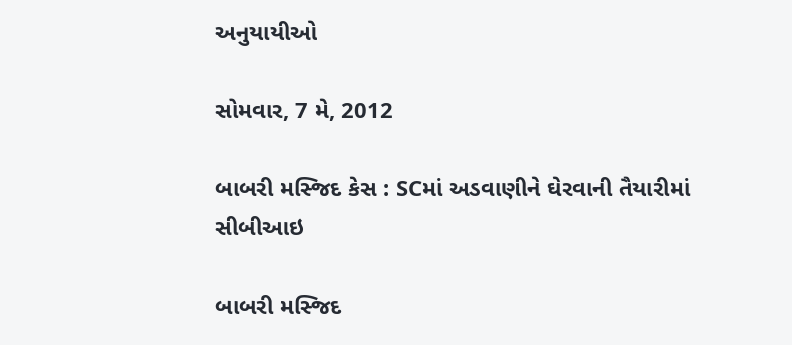અનુયાયીઓ

સોમવાર, 7 મે, 2012

બાબરી મસ્જિદ કેસ : SCમાં અડવાણીને ઘેરવાની તૈયારીમાં સીબીઆઇ

બાબરી મસ્જિદ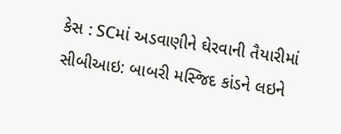કેસ : SCમાં અડવાણીને ઘેરવાની તૈયારીમાં સીબીઆઇ: બાબરી મસ્જિદ કાંડને લઇને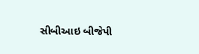સીબીઆઇ બીજેપી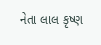નેતા લાલ કૃષ્ણ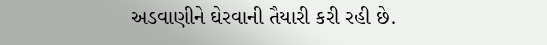અડવાણીને ઘેરવાની તૈયારી કરી રહી છે.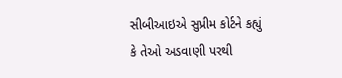સીબીઆઇએ સુપ્રીમ કોર્ટને કહ્યું કે તેઓ અડવાણી પરથી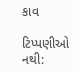કાવ

ટિપ્પણીઓ નથી: